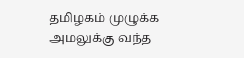தமிழகம் முழுக்க அமலுக்கு வந்த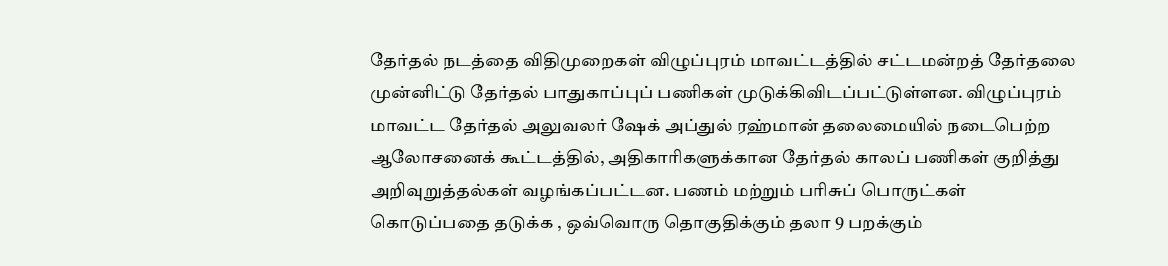தேர்தல் நடத்தை விதிமுறைகள் விழுப்புரம் மாவட்டத்தில் சட்டமன்றத் தேர்தலை முன்னிட்டு தேர்தல் பாதுகாப்புப் பணிகள் முடுக்கிவிடப்பட்டுள்ளன. விழுப்புரம் மாவட்ட தேர்தல் அலுவலர் ஷேக் அப்துல் ரஹ்மான் தலைமையில் நடைபெற்ற ஆலோசனைக் கூட்டத்தில், அதிகாரிகளுக்கான தேர்தல் காலப் பணிகள் குறித்து அறிவுறுத்தல்கள் வழங்கப்பட்டன. பணம் மற்றும் பரிசுப் பொருட்கள் கொடுப்பதை தடுக்க , ஒவ்வொரு தொகுதிக்கும் தலா 9 பறக்கும்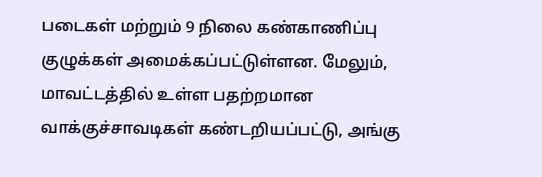படைகள் மற்றும் 9 நிலை கண்காணிப்பு குழுக்கள் அமைக்கப்பட்டுள்ளன. மேலும், மாவட்டத்தில் உள்ள பதற்றமான வாக்குச்சாவடிகள் கண்டறியப்பட்டு, அங்கு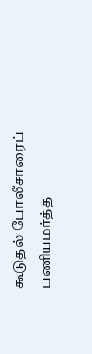கூடுதல் போலீசாரைப் பணியமர்த்த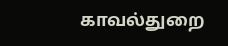காவல்துறை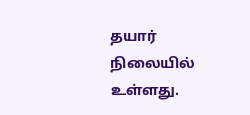தயார் நிலையில் உள்ளது.